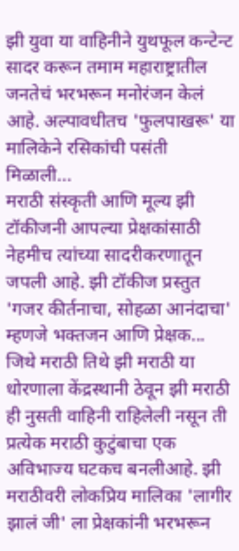झी युवा या वाहिनीने युथफूल कन्टेन्ट सादर करून तमाम महाराष्ट्रातील जनतेचं भरभरून मनोरंजन केलं आहे. अल्पावधीतच 'फुलपाखरू' या मालिकेने रसिकांची पसंती मिळाली...
मराठी संस्कृती आणि मूल्य झी टॉकीजनी आपल्या प्रेक्षकांसाठी नेहमीच त्यांच्या सादरीकरणातून जपली आहे. झी टॉकीज प्रस्तुत 'गजर कीर्तनाचा, सोहळा आनंदाचा' म्हणजे भक्तजन आणि प्रेक्षक...
जिथे मराठी तिथे झी मराठी या धोरणाला केंद्रस्थानी ठेवून झी मराठी ही नुसती वाहिनी राहिलेली नसून ती प्रत्येक मराठी कुटुंबाचा एक अविभाज्य घटकच बनलीआहे. झी मराठीवरी लोकप्रिय मालिका 'लागीर झालं जी' ला प्रेक्षकांनी भरभरून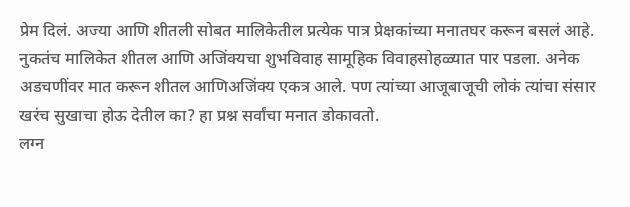प्रेम दिलं. अज्या आणि शीतली सोबत मालिकेतील प्रत्येक पात्र प्रेक्षकांच्या मनातघर करून बसलं आहे. नुकतंच मालिकेत शीतल आणि अजिंक्यचा शुभविवाह सामूहिक विवाहसोहळ्यात पार पडला. अनेक अडचणींवर मात करून शीतल आणिअजिंक्य एकत्र आले. पण त्यांच्या आजूबाजूची लोकं त्यांचा संसार खरंच सुखाचा होऊ देतील का? हा प्रश्न सर्वांचा मनात डोकावतो.
लग्न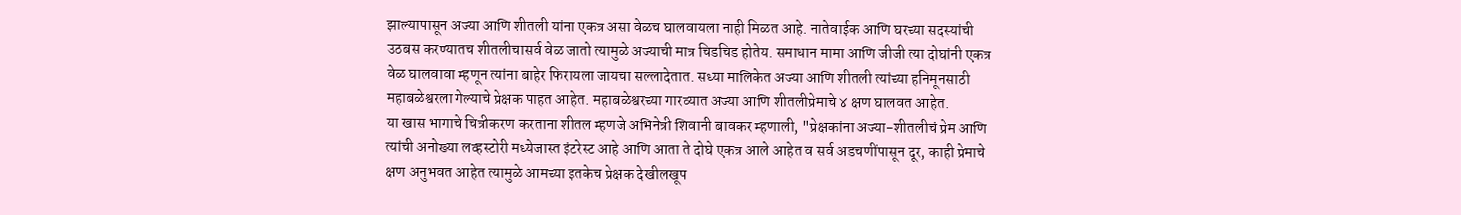झाल्यापासून अज्या आणि शीतली यांना एकत्र असा वेळच घालवायला नाही मिळत आहे. नातेवाईक आणि घरच्या सदस्यांची उठबस करण्यातच शीतलीचासर्व वेळ जातो त्यामुळे अज्याची मात्र चिडचिड होतेय. समाधान मामा आणि जीजी त्या दोघांनी एकत्र वेळ घालवावा म्हणून त्यांना बाहेर फिरायला जायचा सल्लादेतात. सध्या मालिकेत अज्या आणि शीतली त्यांच्या हनिमूनसाठी महाबळेश्वरला गेल्याचे प्रेक्षक पाहत आहेत. महाबळेश्वरच्या गारव्यात अज्या आणि शीतलीप्रेमाचे ४ क्षण घालवत आहेत.
या खास भागाचे चित्रीकरण करताना शीतल म्हणजे अभिनेत्री शिवानी बावकर म्हणाली, "प्रेक्षकांना अज्या-शीतलीचं प्रेम आणि त्यांची अनोख्या लव्हस्टोरी मध्येजास्त इंटरेस्ट आहे आणि आता ते दोघे एकत्र आले आहेत व सर्व अडचणींपासून दूर, काही प्रेमाचे क्षण अनुभवत आहेत त्यामुळे आमच्या इतकेच प्रेक्षक देखीलखूप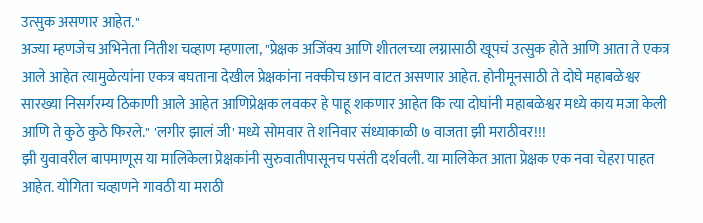उत्सुक असणार आहेत."
अज्या म्हणजेच अभिनेता नितीश चव्हाण म्हणाला, "प्रेक्षक अजिंक्य आणि शीतलच्या लग्नासाठी खूपचं उत्सुक होते आणि आता ते एकत्र आले आहेत त्यामुळेत्यांना एकत्र बघताना देखील प्रेक्षकांना नक्कीच छान वाटत असणार आहेत. होनीमूनसाठी ते दोघे महाबळेश्वर सारख्या निसर्गरम्य ठिकाणी आले आहेत आणिप्रेक्षक लवकर हे पाहू शकणार आहेत कि त्या दोघांनी महाबळेश्वर मध्ये काय मजा केली आणि ते कुठे कुठे फिरले." 'लगीर झालं जी' मध्ये सोमवार ते शनिवार संध्याकाळी ७ वाजता झी मराठीवर!!!
झी युवावरील बापमाणूस या मालिकेला प्रेक्षकांनी सुरुवातीपासूनच पसंती दर्शवली. या मालिकेत आता प्रेक्षक एक नवा चेहरा पाहत आहेत. योगिता चव्हाणने गावठी या मराठी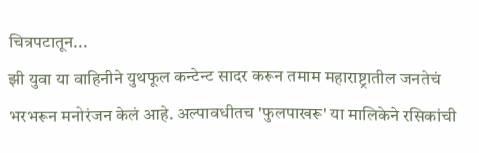चित्रपटातून...
झी युवा या वाहिनीने युथफूल कन्टेन्ट सादर करून तमाम महाराष्ट्रातील जनतेचं भरभरून मनोरंजन केलं आहे. अल्पावधीतच 'फुलपाखरू' या मालिकेने रसिकांची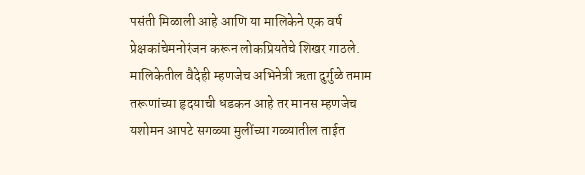पसंती मिळाली आहे आणि या मालिकेने एक वर्ष प्रेक्षकांचेमनोरंजन करून लोकप्रियतेचे शिखर गाठले. मालिकेतील वैदेही म्हणजेच अभिनेत्री ऋता दुर्गुळे तमाम तरूणांच्या हृदयाची धडकन आहे तर मानस म्हणजेच यशोमन आपटे सगळ्या मुलींच्या गळ्यातील ताईत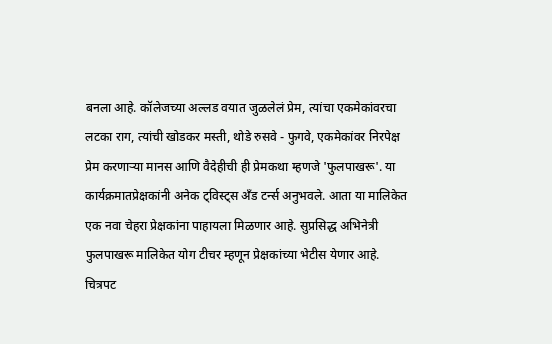बनला आहे. कॉलेजच्या अल्लड वयात जुळलेलं प्रेम, त्यांचा एकमेकांवरचा लटका राग, त्यांची खोडकर मस्ती, थोडे रुसवे - फुगवे, एकमेकांवर निरपेक्ष प्रेम करणाऱ्या मानस आणि वैदेहीची ही प्रेमकथा म्हणजे 'फुलपाखरू'. या कार्यक्रमातप्रेक्षकांनी अनेक ट्विस्ट्स अँड टर्न्स अनुभवले. आता या मालिकेत एक नवा चेहरा प्रेक्षकांना पाहायला मिळणार आहे. सुप्रसिद्ध अभिनेत्री फुलपाखरू मालिकेत योग टीचर म्हणून प्रेक्षकांच्या भेटीस येणार आहे.
चित्रपट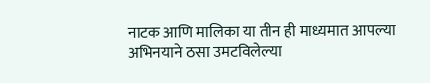नाटक आणि मालिका या तीन ही माध्यमात आपल्या अभिनयाने ठसा उमटविलेल्या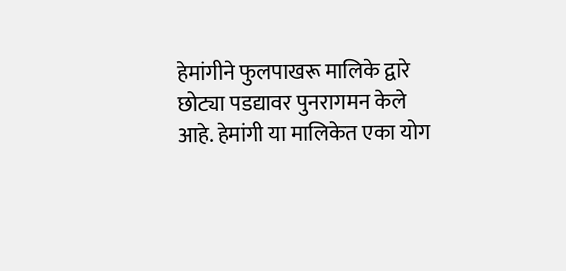हेमांगीने फुलपाखरू मालिके द्वारे छोट्या पडद्यावर पुनरागमन केले आहे. हेमांगी या मालिकेत एका योग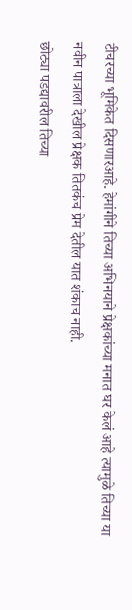टीचरच्या भूमिकेत दिसणारआहे. हेमांगीने तिच्या अभिनयाने प्रेक्षकांच्या मनात घर केलं आहे त्यामुळे तिच्या या नवीन पात्राला देखील प्रेक्षक तितकंच प्रेम देतील यात शंकाच नाही.
छोट्या पडद्यावरील तिच्या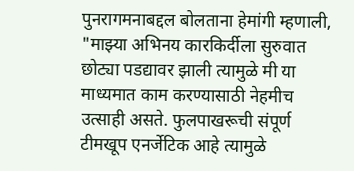पुनरागमनाबद्दल बोलताना हेमांगी म्हणाली, "माझ्या अभिनय कारकिर्दीला सुरुवात छोट्या पडद्यावर झाली त्यामुळे मी या माध्यमात काम करण्यासाठी नेहमीच उत्साही असते. फुलपाखरूची संपूर्ण टीमखूप एनर्जेटिक आहे त्यामुळे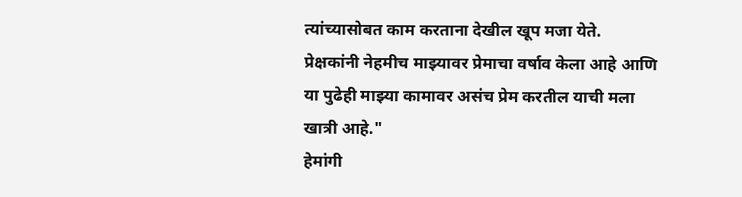त्यांच्यासोबत काम करताना देखील खूप मजा येते. प्रेक्षकांनी नेहमीच माझ्यावर प्रेमाचा वर्षाव केला आहे आणि या पुढेही माझ्या कामावर असंच प्रेम करतील याची मला खात्री आहे."
हेमांगी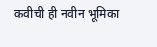कवीची ही नवीन भूमिका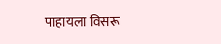पाहायला विसरू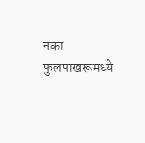नका फुलपाखरूमध्ये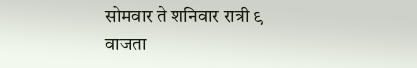सोमवार ते शनिवार रात्री ९ वाजता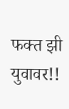फक्त झी युवावर!!